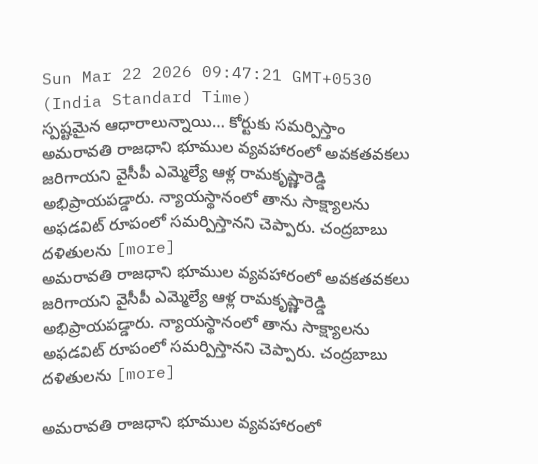Sun Mar 22 2026 09:47:21 GMT+0530 (India Standard Time)
స్పష్టమైన ఆధారాలున్నాయి… కోర్టుకు సమర్పిస్తాం
అమరావతి రాజధాని భూముల వ్యవహారంలో అవకతవకలు జరిగాయని వైసీపీ ఎమ్మెల్యే ఆళ్ల రామకృష్ణారెడ్డి అభిప్రాయపడ్డారు. న్యాయస్థానంలో తాను సాక్ష్యాలను అఫడవిట్ రూపంలో సమర్పిస్తానని చెప్పారు. చంద్రబాబు దళితులను [more]
అమరావతి రాజధాని భూముల వ్యవహారంలో అవకతవకలు జరిగాయని వైసీపీ ఎమ్మెల్యే ఆళ్ల రామకృష్ణారెడ్డి అభిప్రాయపడ్డారు. న్యాయస్థానంలో తాను సాక్ష్యాలను అఫడవిట్ రూపంలో సమర్పిస్తానని చెప్పారు. చంద్రబాబు దళితులను [more]

అమరావతి రాజధాని భూముల వ్యవహారంలో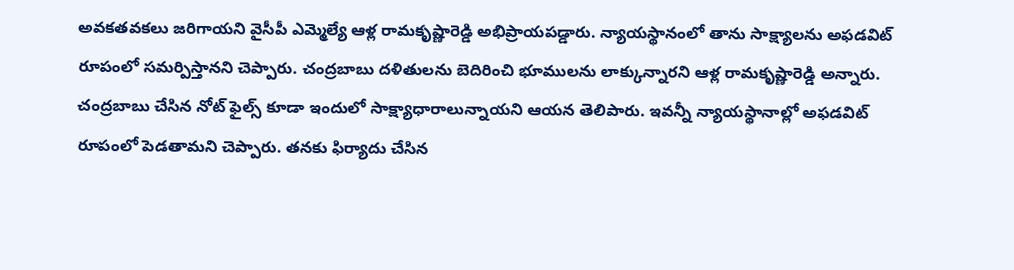అవకతవకలు జరిగాయని వైసీపీ ఎమ్మెల్యే ఆళ్ల రామకృష్ణారెడ్డి అభిప్రాయపడ్డారు. న్యాయస్థానంలో తాను సాక్ష్యాలను అఫడవిట్ రూపంలో సమర్పిస్తానని చెప్పారు. చంద్రబాబు దళితులను బెదిరించి భూములను లాక్కున్నారని ఆళ్ల రామకృష్ణారెడ్డి అన్నారు. చంద్రబాబు చేసిన నోట్ ఫైల్స్ కూడా ఇందులో సాక్ష్యాధారాలున్నాయని ఆయన తెలిపారు. ఇవన్నీ న్యాయస్థానాల్లో అఫడవిట్ రూపంలో పెడతామని చెప్పారు. తనకు ఫిర్యాదు చేసిన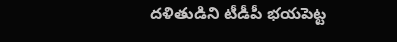దళితుడిని టీడీపీ భయపెట్ట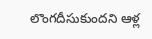లొంగదీసుకుందని ఆళ్ల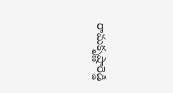రామకృష్ణారెడ్డి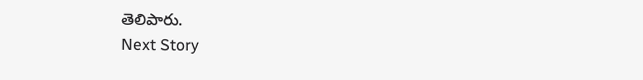తెలిపారు.
Next Story